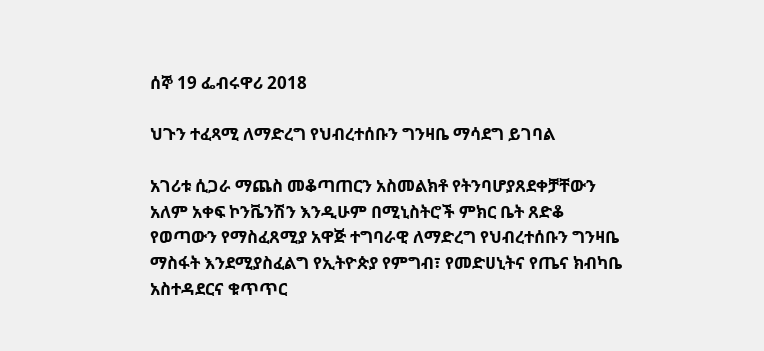ሰኞ 19 ፌብሩዋሪ 2018

ህጉን ተፈጻሚ ለማድረግ የህብረተሰቡን ግንዛቤ ማሳደግ ይገባል

አገሪቱ ሲጋራ ማጨስ መቆጣጠርን አስመልክቶ የትንባሆያጸደቀቻቸውን አለም አቀፍ ኮንቬንሽን እንዲሁም በሚኒስትሮች ምክር ቤት ጸድቆ የወጣውን የማስፈጸሚያ አዋጅ ተግባራዊ ለማድረግ የህብረተሰቡን ግንዛቤ ማስፋት እንደሚያስፈልግ የኢትዮጵያ የምግብ፣ የመድሀኒትና የጤና ክብካቤ አስተዳደርና ቁጥጥር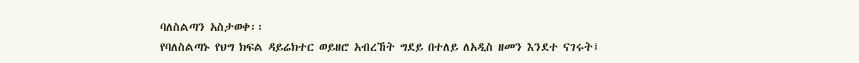ባለስልጣን አስታወቀ፡፡
የባለስልጣኑ የህግ ክፍል ዳይሬክተር ወይዘሮ አብረኸት ግደይ በተለይ ለአዲስ ዘመን እንደተ ናገሩት፤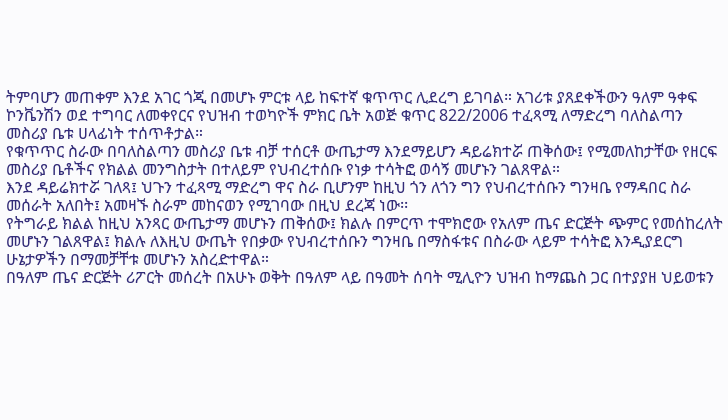ትምባሆን መጠቀም እንደ አገር ጎጂ በመሆኑ ምርቱ ላይ ከፍተኛ ቁጥጥር ሊደረግ ይገባል። አገሪቱ ያጸደቀችውን ዓለም ዓቀፍ ኮንቬንሽን ወደ ተግባር ለመቀየርና የህዝብ ተወካዮች ምክር ቤት አወጅ ቁጥር 822/2006 ተፈጻሚ ለማድረግ ባለስልጣን መስሪያ ቤቱ ሀላፊነት ተሰጥቶታል።
የቁጥጥር ስራው በባለስልጣን መስሪያ ቤቱ ብቻ ተሰርቶ ውጤታማ እንደማይሆን ዳይሬክተሯ ጠቅሰው፤ የሚመለከታቸው የዘርፍ መስሪያ ቤቶችና የክልል መንግስታት በተለይም የህብረተሰቡ የነቃ ተሳትፎ ወሳኝ መሆኑን ገልጸዋል።
እንደ ዳይሬክተሯ ገለጻ፤ ህጉን ተፈጻሚ ማድረግ ዋና ስራ ቢሆንም ከዚህ ጎን ለጎን ግን የህብረተሰቡን ግንዛቤ የማዳበር ስራ መሰራት አለበት፤ አመዛኙ ስራም መከናወን የሚገባው በዚህ ደረጃ ነው፡፡
የትግራይ ክልል ከዚህ አንጻር ውጤታማ መሆኑን ጠቅሰው፤ ክልሉ በምርጥ ተሞክሮው የአለም ጤና ድርጅት ጭምር የመሰከረለት መሆኑን ገልጸዋል፤ ክልሉ ለእዚህ ውጤት የበቃው የህብረተሰቡን ግንዛቤ በማስፋቱና በስራው ላይም ተሳትፎ እንዲያደርግ ሁኔታዎችን በማመቻቸቱ መሆኑን አስረድተዋል።
በዓለም ጤና ድርጅት ሪፖርት መሰረት በአሁኑ ወቅት በዓለም ላይ በዓመት ሰባት ሚሊዮን ህዝብ ከማጨስ ጋር በተያያዘ ህይወቱን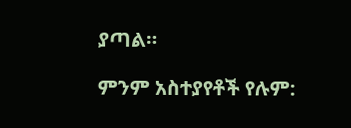ያጣል።

ምንም አስተያየቶች የሉም: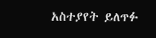አስተያየት ይለጥፉ